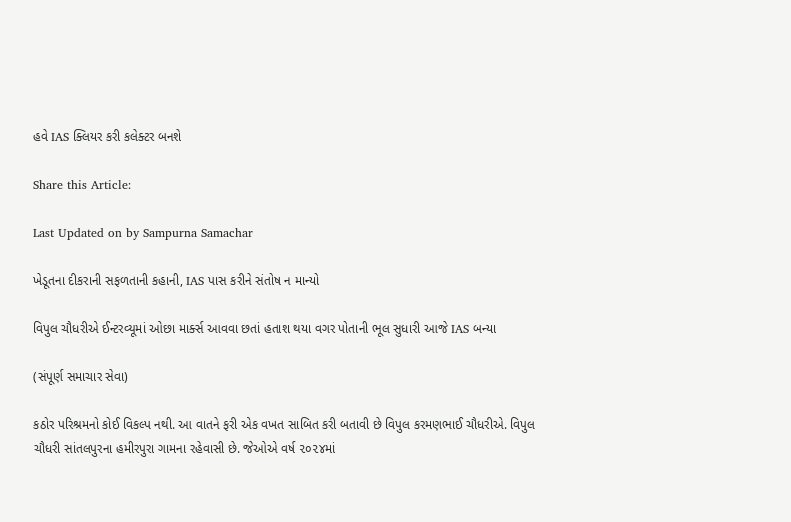હવે IAS ક્લિયર કરી કલેક્ટર બનશે

Share this Article:

Last Updated on by Sampurna Samachar

ખેડૂતના દીકરાની સફળતાની કહાની, IAS પાસ કરીને સંતોષ ન માન્યો

વિપુલ ચૌધરીએ ઈન્ટરવ્યૂમાં ઓછા માર્ક્સ આવવા છતાં હતાશ થયા વગર પોતાની ભૂલ સુધારી આજે IAS બન્યા

(સંપૂર્ણ સમાચાર સેવા)

કઠોર પરિશ્રમનો કોઈ વિકલ્પ નથી. આ વાતને ફરી એક વખત સાબિત કરી બતાવી છે વિપુલ કરમણભાઈ ચૌધરીએ. વિપુલ ચૌધરી સાંતલપુરના હમીરપુરા ગામના રહેવાસી છે. જેઓએ વર્ષ ૨૦૨૪માં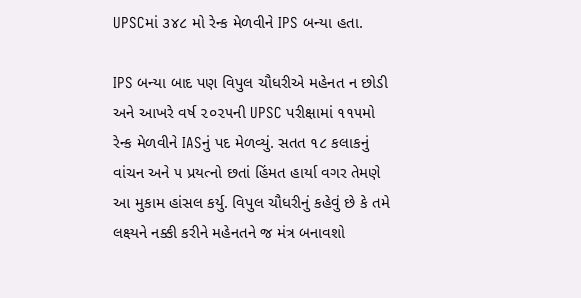UPSCમાં ૩૪૮ મો રેન્ક મેળવીને IPS બન્યા હતા.

IPS બન્યા બાદ પણ વિપુલ ચૌધરીએ મહેનત ન છોડી અને આખરે વર્ષ ૨૦૨૫ની UPSC પરીક્ષામાં ૧૧૫મો રેન્ક મેળવીને IASનું પદ મેળવ્યું. સતત ૧૮ કલાકનું વાંચન અને ૫ પ્રયત્નો છતાં હિંમત હાર્યા વગર તેમણે આ મુકામ હાંસલ કર્યુ. વિપુલ ચૌધરીનું કહેવું છે કે તમે લક્ષ્યને નક્કી કરીને મહેનતને જ મંત્ર બનાવશો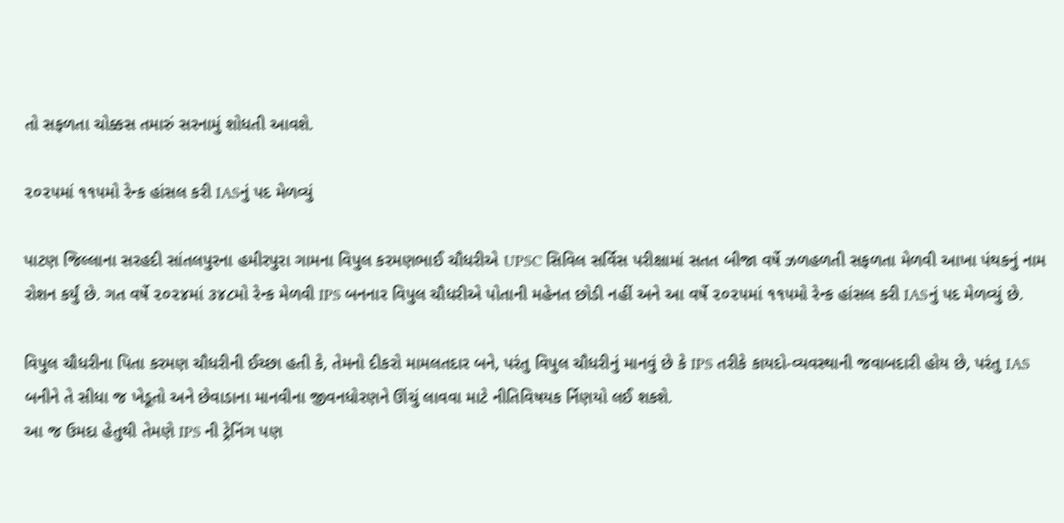તો સફળતા ચોક્કસ તમારું સરનામું શોધતી આવશે.

૨૦૨૫માં ૧૧૫મો રેન્ક હાંસલ કરી IASનું પદ મેળવ્યું

પાટણ જિલ્લાના સરહદી સાંતલપુરના હમીરપુરા ગામના વિપુલ કરમણભાઈ ચૌધરીએ UPSC સિવિલ સર્વિસ પરીક્ષામાં સતત બીજા વર્ષે ઝળહળતી સફળતા મેળવી આખા પંથકનું નામ રોશન કર્યું છે. ગત વર્ષે ૨૦૨૪માં ૩૪૮મો રેન્ક મેળવી IPS બનનાર વિપુલ ચૌધરીએ પોતાની મહેનત છોડી નહીં અને આ વર્ષે ૨૦૨૫માં ૧૧૫મો રેન્ક હાંસલ કરી IASનું પદ મેળવ્યું છે.

વિપુલ ચૌધરીના પિતા કરમણ ચૌધરીની ઈચ્છા હતી કે, તેમનો દીકરો મામલતદાર બને, પરંતુ વિપુલ ચૌધરીનું માનવું છે કે IPS તરીકે કાયદો-વ્યવસ્થાની જવાબદારી હોય છે, પરંતુ IAS બનીને તે સીધા જ ખેડૂતો અને છેવાડાના માનવીના જીવનધોરણને ઊંચું લાવવા માટે નીતિવિષયક ર્નિણયો લઈ શકશે.
આ જ ઉમદા હેતુથી તેમણે IPS ની ટ્રેનિંગ પણ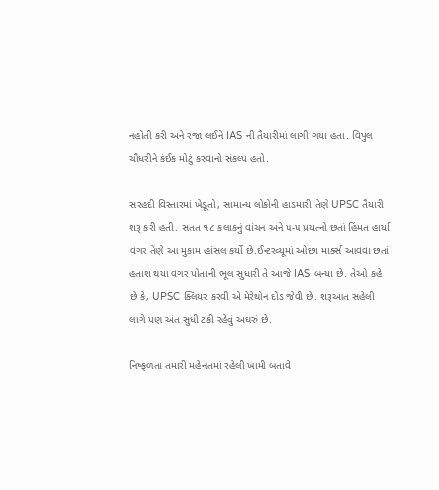નહોતી કરી અને રજા લઈને IAS ની તૈયારીમાં લાગી ગયા હતા. વિપુલ ચૌધરીને કંઈક મોટું કરવાનો સંકલ્પ હતો.

સરહદી વિસ્તારમાં ખેડૂતો, સામાન્ય લોકોની હાડમારી તેણે UPSC તૈયારી શરૂ કરી હતી. સતત ૧૮ કલાકનું વાંચન અને ૫-૫ પ્રયત્નો છતાં હિંમત હાર્યા વગર તેણે આ મુકામ હાંસલ કર્યો છે.ઈન્ટરવ્યૂમાં ઓછા માર્ક્સ આવવા છતાં હતાશ થયા વગર પોતાની ભૂલ સુધારી તે આજે IAS બન્યા છે. તેઓ કહે છે કે, UPSC ક્લિયર કરવી એ મેરેથોન દોડ જેવી છે. શરૂઆત સહેલી લાગે પણ અંત સુધી ટકી રહેવું અઘરું છે.

નિષ્ફળતા તમારી મહેનતમાં રહેલી ખામી બતાવે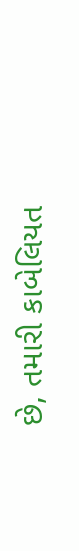છે, તમારી કાબેલિયત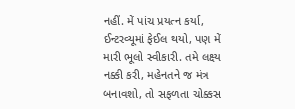નહીં. મેં પાંચ પ્રયત્ન કર્યા, ઈન્ટરવ્યૂમાં ફેઈલ થયો, પણ મેં મારી ભૂલો સ્વીકારી. તમે લક્ષ્ય નક્કી કરી, મહેનતને જ મંત્ર બનાવશો, તો સફળતા ચોક્કસ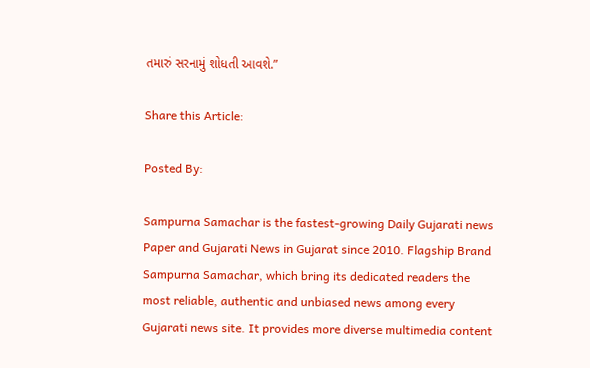તમારું સરનામું શોધતી આવશે.”

Share this Article:

Posted By:

Sampurna Samachar is the fastest-growing Daily Gujarati news Paper and Gujarati News in Gujarat since 2010. Flagship Brand Sampurna Samachar, which bring its dedicated readers the most reliable, authentic and unbiased news among every Gujarati news site. It provides more diverse multimedia content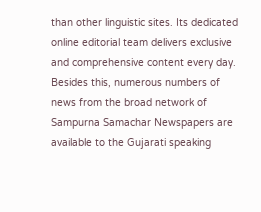than other linguistic sites. Its dedicated online editorial team delivers exclusive and comprehensive content every day. Besides this, numerous numbers of news from the broad network of Sampurna Samachar Newspapers are available to the Gujarati speaking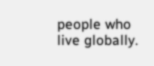people who live globally.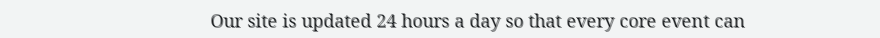Our site is updated 24 hours a day so that every core event can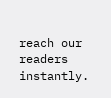reach our readers instantly.